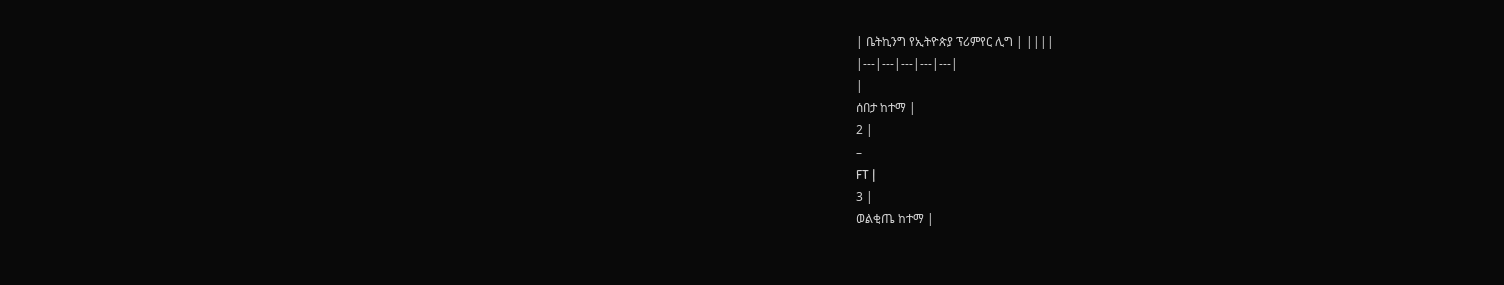| ቤትኪንግ የኢትዮጵያ ፕሪምየር ሊግ | ||||
|---|---|---|---|---|
|
ሰበታ ከተማ |
2 |
–
FT |
3 |
ወልቂጤ ከተማ |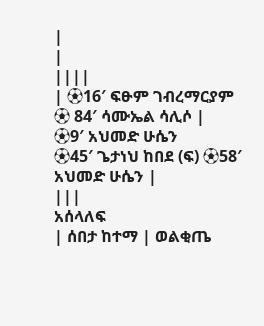|
|
||||
| ⚽16′ ፍፁም ገብረማርያም
⚽ 84′ ሳሙኤል ሳሊሶ |
⚽9′ አህመድ ሁሴን
⚽45′ ጌታነህ ከበደ (ፍ) ⚽58′ አህመድ ሁሴን |
|||
አሰላለፍ
| ሰበታ ከተማ | ወልቂጤ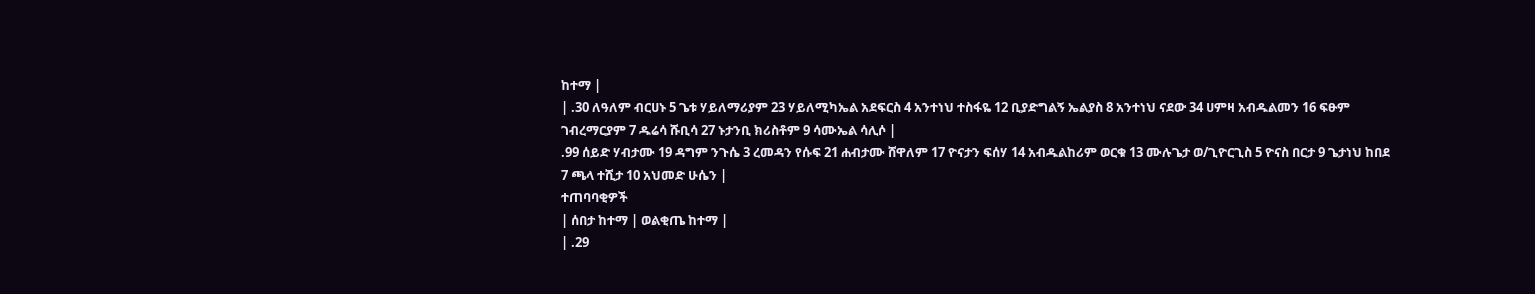ከተማ |
| .30 ለዓለም ብርሀኑ 5 ጌቱ ሃይለማሪያም 23 ሃይለሚካኤል አደፍርስ 4 አንተነህ ተስፋዬ 12 ቢያድግልኝ ኤልያስ 8 አንተነህ ናደው 34 ሀምዛ አብዱልመን 16 ፍፁም ገብረማርያም 7 ዱሬሳ ሹቢሳ 27 ኑታንቢ ክሪስቶም 9 ሳሙኤል ሳሊሶ |
.99 ሰይድ ሃብታሙ 19 ዳግም ንጉሴ 3 ረመዳን የሱፍ 21 ሐብታሙ ሸዋለም 17 ዮናታን ፍሰሃ 14 አብዱልከሪም ወርቁ 13 ሙሉጌታ ወ/ጊዮርጊስ 5 ዮናስ በርታ 9 ጌታነህ ከበደ 7 ጫላ ተሺታ 10 አህመድ ሁሴን |
ተጠባባቂዎች
| ሰበታ ከተማ | ወልቂጤ ከተማ |
| .29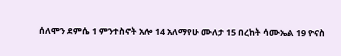ሰለሞን ደምሴ 1 ምንተስኖት አሎ 14 አለማየሁ ሙለታ 15 በረከት ሳሙኤል 19 ዮናስ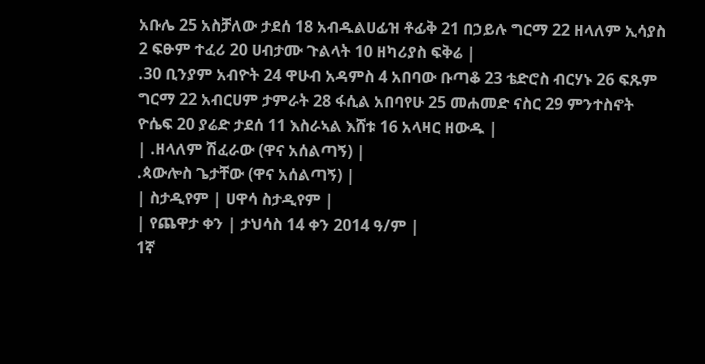አቡሌ 25 አስቻለው ታደሰ 18 አብዱልሀፊዝ ቶፊቅ 21 በኃይሉ ግርማ 22 ዘላለም ኢሳያስ 2 ፍፁም ተፈሪ 20 ሀብታሙ ጉልላት 10 ዘካሪያስ ፍቅሬ |
.30 ቢንያም አብዮት 24 ዋሁብ አዳምስ 4 አበባው ቡጣቆ 23 ቴድሮስ ብርሃኑ 26 ፍጹም ግርማ 22 አብርሀም ታምራት 28 ፋሲል አበባየሁ 25 መሐመድ ናስር 29 ምንተስኖት ዮሴፍ 20 ያሬድ ታደሰ 11 እስራኣል እሸቱ 16 አላዛር ዘውዱ |
| .ዘላለም ሽፈራው (ዋና አሰልጣኝ) |
.ጳውሎስ ጌታቸው (ዋና አሰልጣኝ) |
| ስታዲየም | ሀዋሳ ስታዲየም |
| የጨዋታ ቀን | ታህሳስ 14 ቀን 2014 ዓ/ም |
1ኛ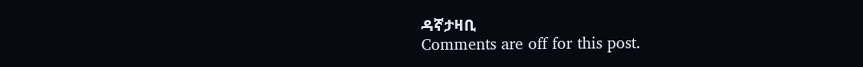ዳኛታዛቢ
Comments are off for this post.